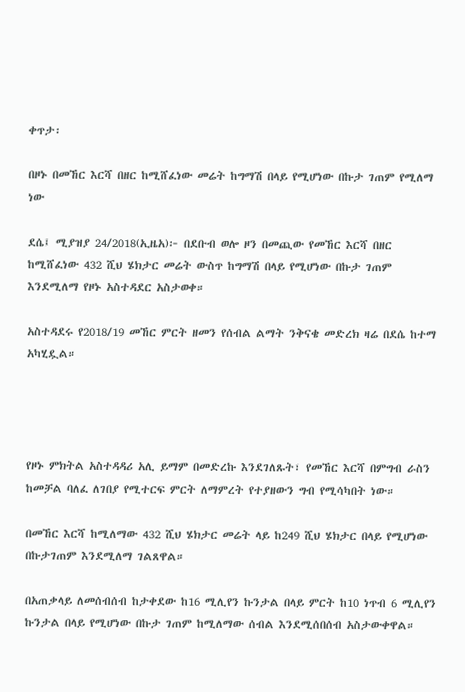ቀጥታ፡

በዞኑ በመኸር እርሻ በዘር ከሚሸፈነው መሬት ከግማሽ በላይ የሚሆነው በኩታ ገጠም የሚለማ ነው

ደሴ፤ ሚያዝያ 24/2018(ኢዜአ)፦ በደቡብ ወሎ ዞን በመጪው የመኸር እርሻ በዘር ከሚሸፈነው 432 ሺህ ሄክታር መሬት ውስጥ ከግማሽ በላይ የሚሆነው በኩታ ገጠም እንደሚለማ የዞኑ አስተዳደር አስታወቀ።

አስተዳደሩ የ2018/19 መኸር ምርት ዘመን የሰብል ልማት ንቅናቄ መድረክ ዛሬ በደሴ ከተማ አካሂዷል።




የዞኑ ምክትል አስተዳዳሪ አሊ ይማም በመድረኩ እንደገለጹት፣ የመኸር እርሻ በምግብ ራስን ከመቻል ባለፈ ለገበያ የሚተርፍ ምርት ለማምረት የተያዘውን ግብ የሚሳካበት ነው።

በመኸር እርሻ ከሚለማው 432 ሺህ ሄክታር መሬት ላይ ከ249 ሺህ ሄክታር በላይ የሚሆነው በኩታገጠም እንደሚለማ ገልጸዋል።

በአጠቃላይ ለመሰብሰብ ከታቀደው ከ16 ሚሊየን ኩንታል በላይ ምርት ከ10 ነጥብ 6 ሚሊየን ኩንታል በላይ የሚሆነው በኩታ ገጠም ከሚለማው ሰብል እንደሚሰበሰብ አስታውቀዋል።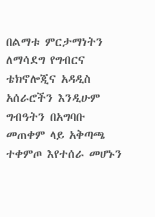በልማቱ ምርታማነትን ለማሳደግ የግብርና ቴክኖሎጂና አዳዲስ አሰራሮችን እንዲሁም ግብዓትን በአግባቡ መጠቀም ላይ አቅጣጫ ተቀምጦ እየተሰራ መሆኑን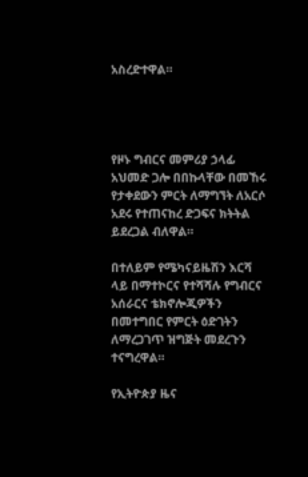አስረድተዋል።




የዞኑ ግብርና መምሪያ ኃላፊ አህመድ ጋሎ በበኩላቸው በመኸሩ የታቀደውን ምርት ለማግኘት ለአርሶ አደሩ የተጠናከረ ድጋፍና ክትትል ይደረጋል ብለዋል።

በተለይም የሜካናይዜሽን እርሻ ላይ በማተኮርና የተሻሻሉ የግብርና አሰራርና ቴክኖሎጂዎችን በመተግበር የምርት ዕድገትን ለማረጋገጥ ዝግጅት መደረጉን ተናግረዋል።

የኢትዮጵያ ዜና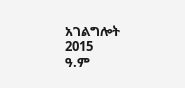አገልግሎት
2015
ዓ.ም